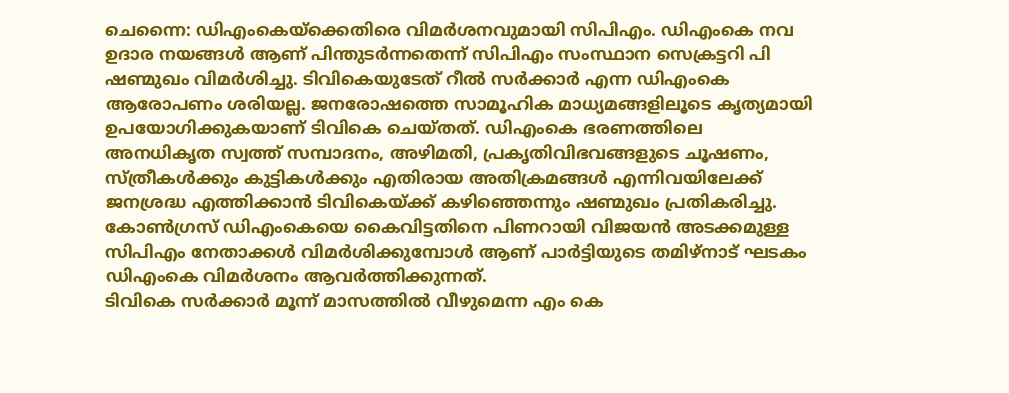ചെന്നൈ: ഡിഎംകെയ്ക്കെതിരെ വിമർശനവുമായി സിപിഎം. ഡിഎംകെ നവ ഉദാര നയങ്ങൾ ആണ് പിന്തുടർന്നതെന്ന് സിപിഎം സംസ്ഥാന സെക്രട്ടറി പി ഷണ്മുഖം വിമർശിച്ചു. ടിവികെയുടേത് റീൽ സർക്കാർ എന്ന ഡിഎംകെ ആരോപണം ശരിയല്ല. ജനരോഷത്തെ സാമൂഹിക മാധ്യമങ്ങളിലൂടെ കൃത്യമായി ഉപയോഗിക്കുകയാണ് ടിവികെ ചെയ്തത്. ഡിഎംകെ ഭരണത്തിലെ അനധികൃത സ്വത്ത് സമ്പാദനം, അഴിമതി, പ്രകൃതിവിഭവങ്ങളുടെ ചൂഷണം, സ്ത്രീകൾക്കും കുട്ടികൾക്കും എതിരായ അതിക്രമങ്ങൾ എന്നിവയിലേക്ക് ജനശ്രദ്ധ എത്തിക്കാൻ ടിവികെയ്ക്ക് കഴിഞ്ഞെന്നും ഷണ്മുഖം പ്രതികരിച്ചു. കോൺഗ്രസ് ഡിഎംകെയെ കൈവിട്ടതിനെ പിണറായി വിജയൻ അടക്കമുള്ള സിപിഎം നേതാക്കൾ വിമർശിക്കുമ്പോൾ ആണ് പാർട്ടിയുടെ തമിഴ്നാട് ഘടകം ഡിഎംകെ വിമർശനം ആവർത്തിക്കുന്നത്.
ടിവികെ സർക്കാർ മൂന്ന് മാസത്തിൽ വീഴുമെന്ന എം കെ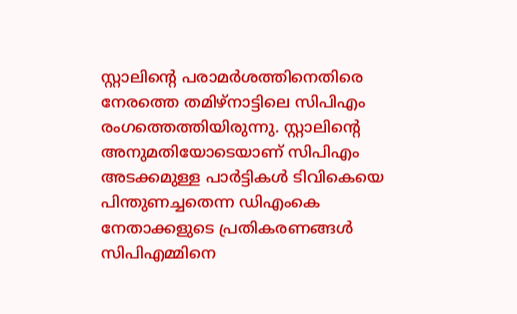സ്റ്റാലിന്റെ പരാമർശത്തിനെതിരെ നേരത്തെ തമിഴ്നാട്ടിലെ സിപിഎം രംഗത്തെത്തിയിരുന്നു. സ്റ്റാലിന്റെ അനുമതിയോടെയാണ് സിപിഎം അടക്കമുള്ള പാർട്ടികൾ ടിവികെയെ പിന്തുണച്ചതെന്ന ഡിഎംകെ നേതാക്കളുടെ പ്രതികരണങ്ങൾ സിപിഎമ്മിനെ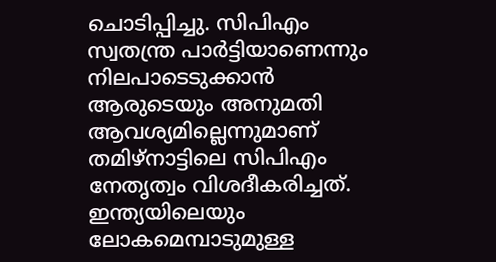ചൊടിപ്പിച്ചു. സിപിഎം സ്വതന്ത്ര പാർട്ടിയാണെന്നും നിലപാടെടുക്കാൻ ആരുടെയും അനുമതി ആവശ്യമില്ലെന്നുമാണ് തമിഴ്നാട്ടിലെ സിപിഎം നേതൃത്വം വിശദീകരിച്ചത്.
ഇന്ത്യയിലെയും ലോകമെമ്പാടുമുള്ള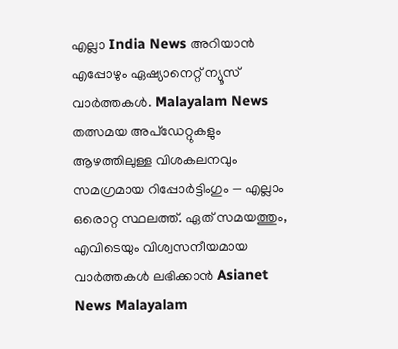എല്ലാ India News അറിയാൻ എപ്പോഴും ഏഷ്യാനെറ്റ് ന്യൂസ് വാർത്തകൾ. Malayalam News തത്സമയ അപ്ഡേറ്റുകളും ആഴത്തിലുള്ള വിശകലനവും സമഗ്രമായ റിപ്പോർട്ടിംഗും — എല്ലാം ഒരൊറ്റ സ്ഥലത്ത്. ഏത് സമയത്തും, എവിടെയും വിശ്വസനീയമായ വാർത്തകൾ ലഭിക്കാൻ Asianet News Malayalam